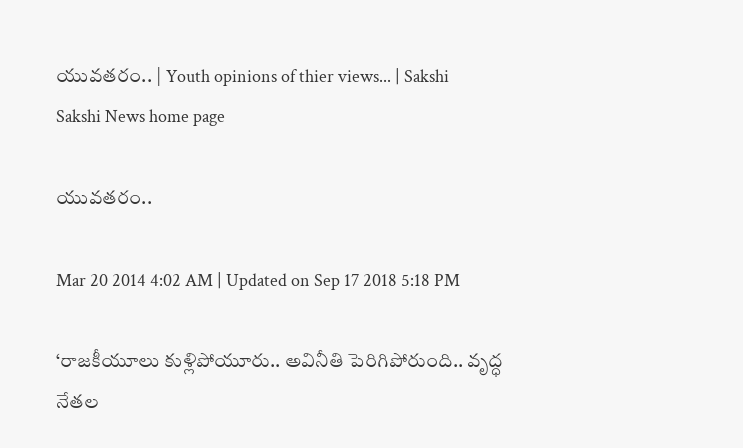యువతరం.. | Youth opinions of thier views... | Sakshi
Sakshi News home page

యువతరం..

Mar 20 2014 4:02 AM | Updated on Sep 17 2018 5:18 PM

‘రాజకీయూలు కుళ్లిపోయూరు.. అవినీతి పెరిగిపోరుంది.. వృద్ధ నేతల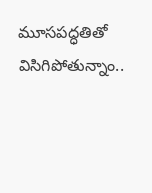మూసపద్ధతితో విసిగిపోతున్నాం..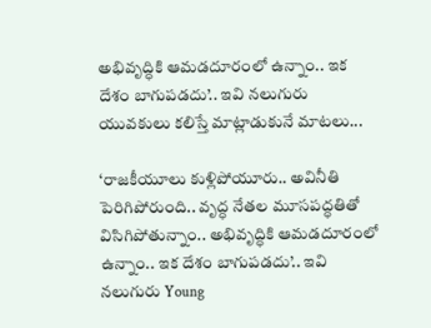అభివృద్ధికి ఆమడదూరంలో ఉన్నాం.. ఇక దేశం బాగుపడదు’.. ఇవి నలుగురు యువకులు కలిస్తే మాట్లాడుకునే మాటలు...

‘రాజకీయూలు కుళ్లిపోయూరు.. అవినీతి పెరిగిపోరుంది.. వృద్ధ నేతల మూసపద్ధతితో విసిగిపోతున్నాం.. అభివృద్ధికి ఆమడదూరంలో ఉన్నాం.. ఇక దేశం బాగుపడదు’.. ఇవి నలుగురు Young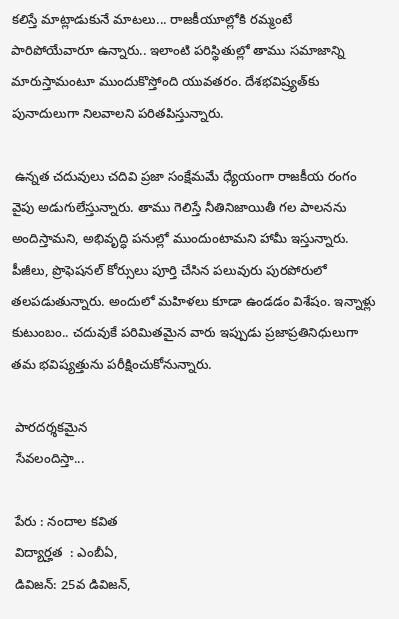కలిస్తే మాట్లాడుకునే మాటలు... రాజకీయూల్లోకి రమ్మంటే పారిపోయేవారూ ఉన్నారు.. ఇలాంటి పరిస్థితుల్లో తాము సమాజాన్ని మారుస్తామంటూ ముందుకొస్తోంది యువతరం. దేశభవిష్ర్యత్‌కు పునాదులుగా నిలవాలని పరితపిస్తున్నారు.

 ఉన్నత చదువులు చదివి ప్రజా సంక్షేమమే ధ్యేయంగా రాజకీయ రంగం వైపు అడుగులేస్తున్నారు. తాము గెలిస్తే నీతినిజాయితీ గల పాలనను అందిస్తామని, అభివృద్ధి పనుల్లో ముందుంటామని హామీ ఇస్తున్నారు. పీజీలు, ప్రొఫెషనల్ కోర్సులు పూర్తి చేసిన పలువురు పురపోరులో తలపడుతున్నారు. అందులో మహిళలు కూడా ఉండడం విశేషం. ఇన్నాళ్లు కుటుంబం.. చదువుకే పరిమితమైన వారు ఇప్పుడు ప్రజాప్రతినిధులుగా తమ భవిష్యత్తును పరీక్షించుకోనున్నారు.

 పారదర్శకమైన
 సేవలందిస్తా...

 పేరు : నందాల కవిత
 విద్యార్హత  : ఎంబీఏ,
 డివిజన్: 25వ డివిజన్,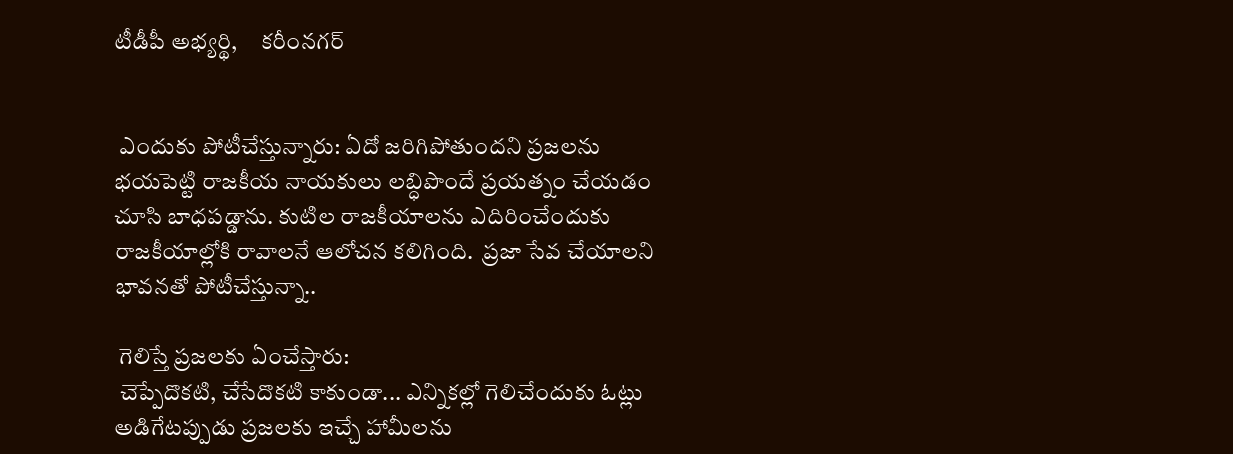టీడీపీ అభ్యర్థి,     కరీంనగర్


 ఎందుకు పోటీచేస్తున్నారు: ఏదో జరిగిపోతుందని ప్రజలను భయపెట్టి రాజకీయ నాయకులు లబ్ధిపొందే ప్రయత్నం చేయడం చూసి బాధపడ్డాను. కుటిల రాజకీయాలను ఎదిరించేందుకు రాజకీయాల్లోకి రావాలనే ఆలోచన కలిగింది.  ప్రజా సేవ చేయాలని భావనతో పోటీచేస్తున్నా..

 గెలిస్తే ప్రజలకు ఏంచేస్తారు:
 చెప్పేదొకటి, చేసేదొకటి కాకుండా... ఎన్నికల్లో గెలిచేందుకు ఓట్లు అడిగేటప్పుడు ప్రజలకు ఇచ్చే హామీలను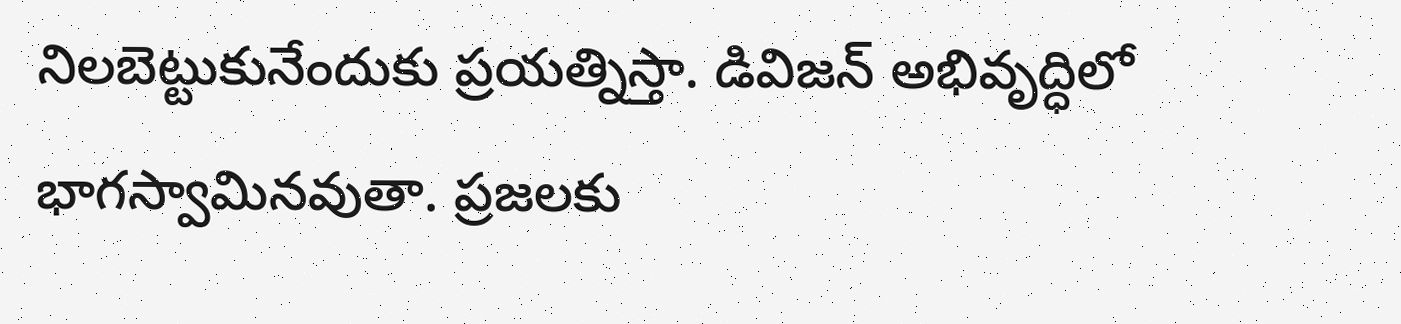నిలబెట్టుకునేందుకు ప్రయత్నిస్తా. డివిజన్ అభివృద్ధిలో భాగస్వామినవుతా. ప్రజలకు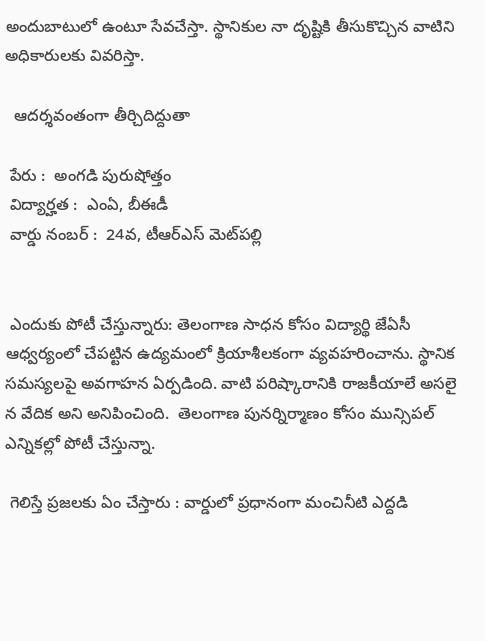అందుబాటులో ఉంటూ సేవచేస్తా. స్థానికుల నా దృష్టికి తీసుకొచ్చిన వాటిని అధికారులకు వివరిస్తా.

  ఆదర్శవంతంగా తీర్చిదిద్దుతా

 పేరు :  అంగడి పురుషోత్తం
 విద్యార్హత :  ఎంఏ, బీఈడీ
 వార్డు నంబర్ :  24వ, టీఆర్‌ఎస్ మెట్‌పల్లి


 ఎందుకు పోటీ చేస్తున్నారు: తెలంగాణ సాధన కోసం విద్యార్థి జేఏసీ ఆధ్వర్యంలో చేపట్టిన ఉద్యమంలో క్రియాశీలకంగా వ్యవహరించాను. స్థానిక సమస్యలపై అవగాహన ఏర్పడింది. వాటి పరిష్కారానికి రాజకీయాలే అసలై న వేదిక అని అనిపించింది.  తెలంగాణ పునర్నిర్మాణం కోసం మున్సిపల్ ఎన్నికల్లో పోటీ చేస్తున్నా.

 గెలిస్తే ప్రజలకు ఏం చేస్తారు : వార్డులో ప్రధానంగా మంచినీటి ఎద్దడి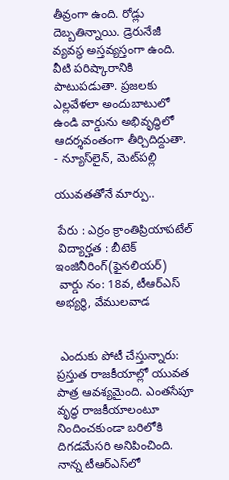తీవ్రంగా ఉంది. రోడ్లు దెబ్బతిన్నాయి. డ్రెరునేజీ వ్యవస్థ అస్తవ్యస్తంగా ఉంది. వీటి పరిష్కారానికి పాటుపడుతా. ప్రజలకు ఎల్లవేళలా అందుబాటులో ఉండి వార్డును అభివృద్ధిలో ఆదర్శవంతంగా తీర్చిదిద్దుతా.     - న్యూస్‌లైన్, మెట్‌పల్లి

యువతతోనే మార్పు..

 పేరు : ఎర్రం క్రాంతిప్రియాపటేల్
 విద్యార్హత : బీటెక్ ఇంజినీరింగ్(ఫైనలియర్)
 వార్డు నం: 18వ, టీఆర్‌ఎస్ అభ్యర్థి, వేములవాడ


 ఎందుకు పోటీ చేస్తున్నారు: ప్రస్తుత రాజకీయాల్లో యువత పాత్ర ఆవశ్యమైంది. ఎంతసేపూ వృద్ధ రాజకీయాలంటూ నిందించకుండా బరిలోకి దిగడమేసరి అనిపించింది. నాన్న టీఆర్‌ఎస్‌లో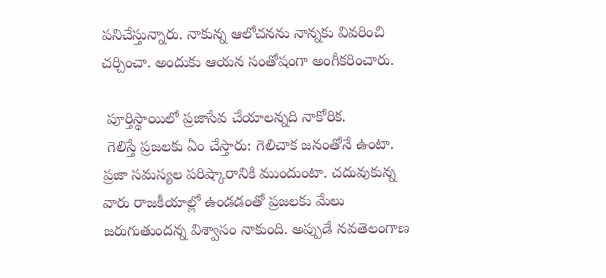పనిచేస్తున్నారు. నాకున్న ఆలోచనను నాన్నకు వివరించి చర్చించా. అందుకు ఆయన సంతోషంగా అంగీకరించారు.

 పూర్తిస్థాయిలో ప్రజాసేవ చేయాలన్నది నాకోరిక.
 గెలిస్తే ప్రజలకు ఏం చేస్తారు: గెలిచాక జనంతోనే ఉంటా. ప్రజా సమస్యల పరిష్కారానికి ముందుంటా. చదువుకున్న వారు రాజకీయాల్లో ఉండడంతో ప్రజలకు మేలు జరుగుతుందన్న విశ్వాసం నాకుంది. అప్పుడే నవతెలంగాణ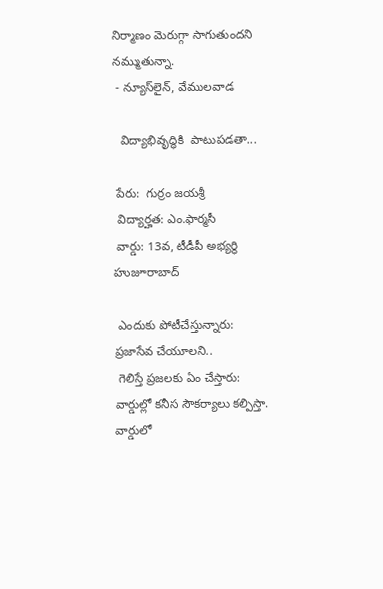నిర్మాణం మెరుగ్గా సాగుతుందని నమ్ముతున్నా.
 - న్యూస్‌లైన్, వేములవాడ

  విద్యాభివృద్ధికి  పాటుపడతా...

 పేరు:  గుర్రం జయశ్రీ
 విద్యార్హత: ఎం.ఫార్మసీ
 వార్డు: 13వ, టీడీపీ అభ్యర్థి హుజూరాబాద్

 ఎందుకు పోటీచేస్తున్నారు: ప్రజాసేవ చేయూలని..
 గెలిస్తే ప్రజలకు ఏం చేస్తారు: వార్డుల్లో కనీస సౌకర్యాలు కల్పిస్తా. వార్డులో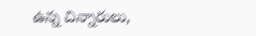ఉన్న చిన్నారులు,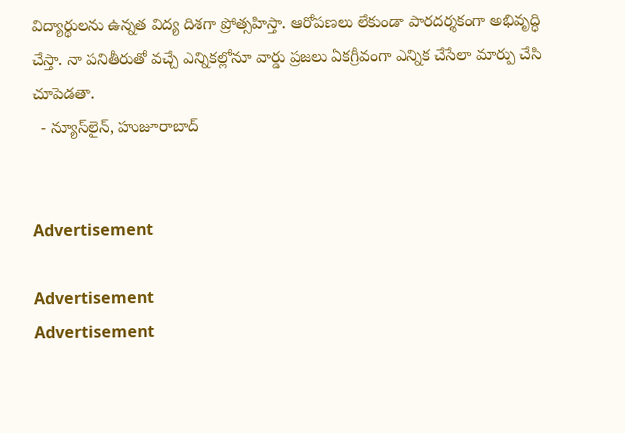విద్యార్థులను ఉన్నత విద్య దిశగా ప్రోత్సహిస్తా. ఆరోపణలు లేకుండా పారదర్శకంగా అభివృద్ధి చేస్తా. నా పనితీరుతో వచ్చే ఎన్నికల్లోనూ వార్డు ప్రజలు ఏకగ్రీవంగా ఎన్నిక చేసేలా మార్పు చేసి చూపెడతా.
  - న్యూస్‌లైన్, హుజూరాబాద్


Advertisement

Advertisement
Advertisement